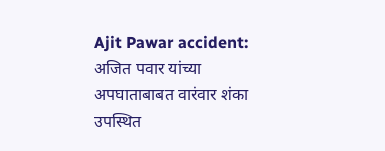Ajit Pawar accident: अजित पवार यांच्या अपघाताबाबत वारंवार शंका उपस्थित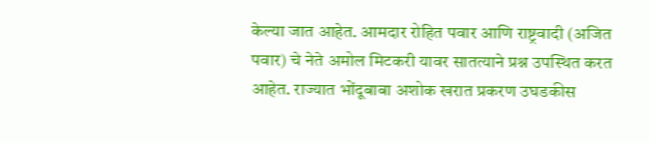केल्या जात आहेत. आमदार रोहित पवार आणि राष्ट्रवादी (अजित पवार) चे नेते अमोल मिटकरी यावर सातत्याने प्रश्न उपस्थित करत आहेत. राज्यात भोंदूबाबा अशोक खरात प्रकरण उघडकीस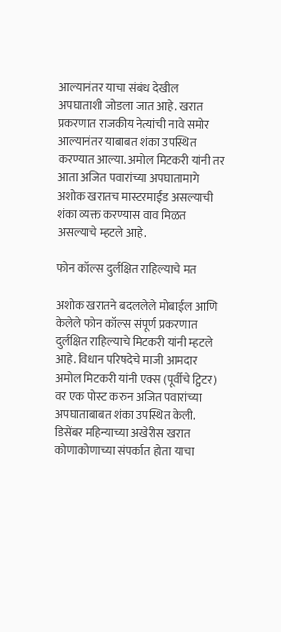आल्यानंतर याचा संबंध देखील अपघाताशी जोडला जात आहे. खरात प्रकरणात राजकीय नेत्यांची नावे समोर आल्यानंतर याबाबत शंका उपस्थित करण्यात आल्या. अमोल मिटकरी यांनी तर आता अजित पवारांच्या अपघातामागे अशोक खरातच मास्टरमाईंड असल्याची शंका व्यक्त करण्यास वाव मिळत असल्याचे म्हटले आहे.

फोन कॉल्स दुर्लक्षित राहिल्याचे मत

अशोक खरातने बदललेले मोबाईल आणि केलेले फोन कॉल्स संपूर्ण प्रकरणात दुर्लक्षित राहिल्याचे मिटकरी यांनी म्हटले आहे. विधान परिषदेचे माजी आमदार अमोल मिटकरी यांनी एक्स (पूर्वीचे ट्विटर) वर एक पोस्ट करुन अजित पवारांच्या अपघाताबाबत शंका उपस्थित केली. डिसेंबर महिन्याच्या अखेरीस खरात कोणाकोणाच्या संपर्कात होता याचा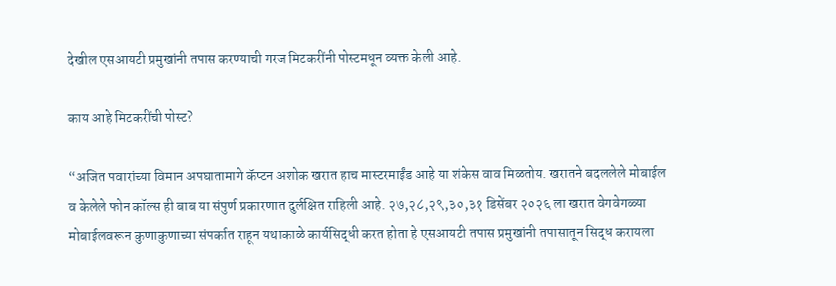देखील एसआयटी प्रमुखांनी तपास करण्याची गरज मिटकरींनी पोस्टमधून व्यक्त केली आहे.

काय आहे मिटकरींची पोस्ट?

“अजित पवारांच्या विमान अपघातामागे कॅप्टन अशोक खरात हाच मास्टरमाईंड आहे या शंकेस वाव मिळतोय. खरातने बदललेले मोबाईल व केलेले फोन कॉल्स ही बाब या संपुर्ण प्रकारणात दुर्लक्षित राहिली आहे. २७,२८,२९,३०,३१ डिसेंबर २०२६ ला खरात वेगवेगळ्या मोबाईलवरून कुणाकुणाच्या संपर्कात राहून यथाकाळे कार्यसिद्धी करत होता हे एसआयटी तपास प्रमुखांनी तपासातून सिद्ध करायला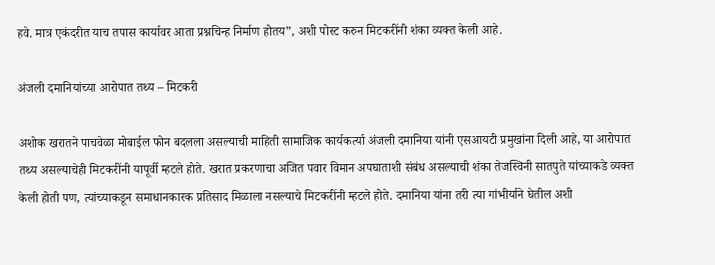हवे. मात्र एकंदरीत याच तपास कार्यावर आता प्रश्नचिन्ह निर्माण होतय”, अशी पोस्ट करुन मिटकरींनी शंका व्यक्त केली आहे.

अंजली दमानियांच्या आरोपात तथ्य – मिटकरी

अशोक खरातने पाचवेळा मोबाईल फोन बदलला असल्याची माहिती सामाजिक कार्यकर्त्या अंजली दमानिया यांनी एसआयटी प्रमुखांना दिली आहे, या आरोपात तथ्य असल्याचेही मिटकरींनी यापूर्वी म्हटले होते. खरात प्रकरणाचा अजित पवार विमान अपघाताशी संबंध असल्याची शंका तेजस्विनी सातपुते यांच्याकडे व्यक्त केली होती पण, त्यांच्याकडून समाधानकारक प्रतिसाद मिळाला नसल्याचे मिटकरींनी म्हटले होते. दमानिया यांना तरी त्या गांभीर्याने घेतील अशी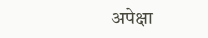अपेक्षा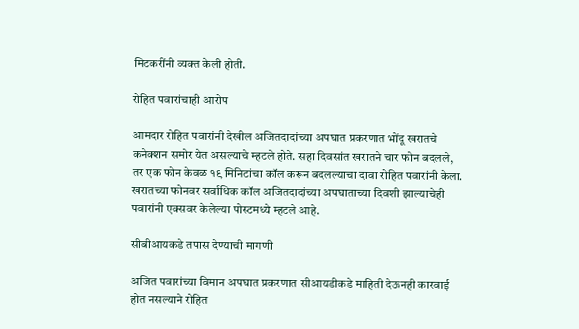मिटकरींनी व्यक्त केली होती.

रोहित पवारांचाही आरोप

आमदार रोहित पवारांनी देखील अजितदादांच्या अपघात प्रकरणात भोंदू खरातचे कनेक्शन समोर येत असल्याचे म्हटले होते. सहा दिवसांत खरातने चार फोन बदलले, तर एक फोन केवळ १९ मिनिटांचा कॉल करून बदलल्याचा दावा रोहित पवारांनी केला. खरातच्या फोनवर सर्वाधिक कॉल अजितदादांच्या अपघाताच्या दिवशी झाल्याचेही पवारांनी एक्सवर केलेल्या पोस्टमध्ये म्हटले आहे.

सीबीआयकडे तपास देण्याची मागणी

अजित पवारांच्या विमान अपघात प्रकरणात सीआयडीकडे माहिती देऊनही कारवाई होत नसल्याने रोहित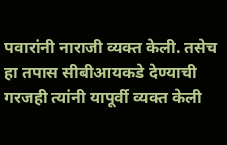पवारांनी नाराजी व्यक्त केली. तसेच हा तपास सीबीआयकडे देण्याची गरजही त्यांनी यापूर्वी व्यक्त केली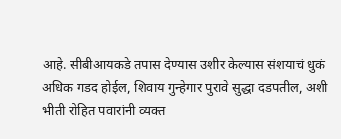आहे. सीबीआयकडे तपास देण्यास उशीर केल्यास संशयाचं धुकं अधिक गडद होईल, शिवाय गुन्हेगार पुरावे सुद्धा दडपतील, अशी भीती रोहित पवारांनी व्यक्त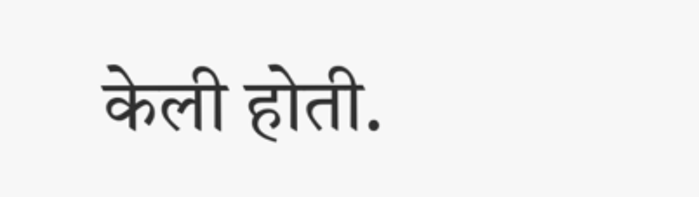केली होती.